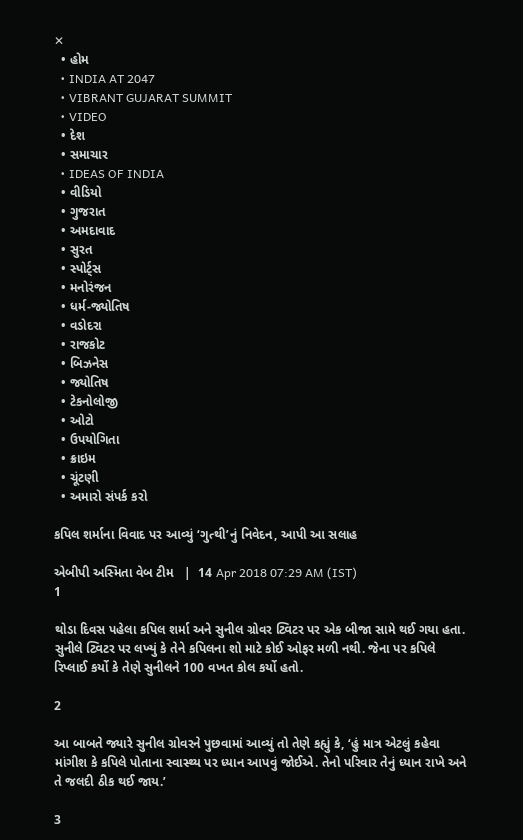✕
  • હોમ
  • INDIA AT 2047
  • VIBRANT GUJARAT SUMMIT
  • VIDEO
  • દેશ
  • સમાચાર
  • IDEAS OF INDIA
  • વીડિયો
  • ગુજરાત
  • અમદાવાદ
  • સુરત
  • સ્પોર્ટ્સ
  • મનોરંજન
  • ધર્મ-જ્યોતિષ
  • વડોદરા
  • રાજકોટ
  • બિઝનેસ
  • જ્યોતિષ
  • ટેકનોલોજી
  • ઓટો
  • ઉપયોગિતા
  • ક્રાઇમ
  • ચૂંટણી
  • અમારો સંપર્ક કરો

કપિલ શર્માના વિવાદ પર આવ્યું ‘ગુત્થી’નું નિવેદન, આપી આ સલાહ

એબીપી અસ્મિતા વેબ ટીમ   |  14 Apr 2018 07:29 AM (IST)
1

થોડા દિવસ પહેલા કપિલ શર્મા અને સુનીલ ગ્રોવર ટ્વિટર પર એક બીજા સામે થઈ ગયા હતા. સુનીલે ટ્વિટર પર લખ્યું કે તેને કપિલના શો માટે કોઈ ઓફર મળી નથી. જેના પર કપિલે રિપ્લાઈ કર્યો કે તેણે સુનીલને 100 વખત કોલ કર્યો હતો.

2

આ બાબતે જ્યારે સુનીલ ગ્રોવરને પુછવામાં આવ્યું તો તેણે કહ્યું કે, ‘હું માત્ર એટલું કહેવા માંગીશ કે કપિલે પોતાના સ્વાસ્થ્ય પર ધ્યાન આપવું જોઈએ. તેનો પરિવાર તેનું ધ્યાન રાખે અને તે જલદી ઠીક થઈ જાય.’

3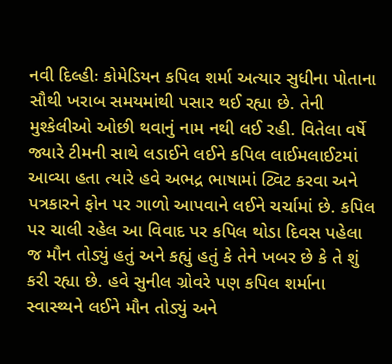નવી દિલ્હીઃ કોમેડિયન કપિલ શર્મા અત્યાર સુધીના પોતાના સૌથી ખરાબ સમયમાંથી પસાર થઈ રહ્યા છે. તેની મુશ્કેલીઓ ઓછી થવાનું નામ નથી લઈ રહી. વિતેલા વર્ષે જ્યારે ટીમની સાથે લડાઈને લઈને કપિલ લાઈમલાઈટમાં આવ્યા હતા ત્યારે હવે અભદ્ર ભાષામાં ટ્વિટ કરવા અને પત્રકારને ફોન પર ગાળો આપવાને લઈને ચર્ચામાં છે. કપિલ પર ચાલી રહેલ આ વિવાદ પર કપિલ થોડા દિવસ પહેલા જ મૌન તોડ્યું હતું અને કહ્યું હતું કે તેને ખબર છે કે તે શું કરી રહ્યા છે. હવે સુનીલ ગ્રોવરે પણ કપિલ શર્માના સ્વાસ્થ્યને લઈને મૌન તોડ્યું અને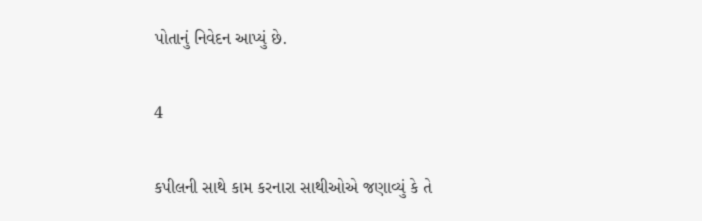પોતાનું નિવેદન આપ્યું છે.

4

કપીલની સાથે કામ કરનારા સાથીઓએ જણાવ્યું કે તે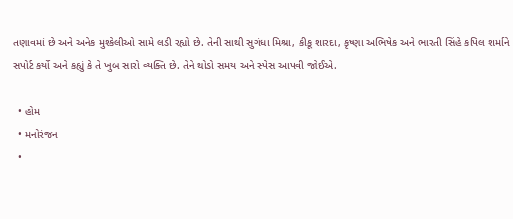તણાવમાં છે અને અનેક મુશ્કેલીઓ સામે લડી રહ્યો છે. તેની સાથી સુગંધા મિશ્રા, કીકૂ શારદા, કૃષ્ણા અભિષેક અને ભારતી સિંહે કપિલ શર્માને સપોર્ટ કર્યો અને કહ્યું કે તે ખુબ સારો વ્યક્તિ છે. તેને થોડો સમય અને સ્પેસ આપવી જોઈએ.

  • હોમ
  • મનોરંજન
  •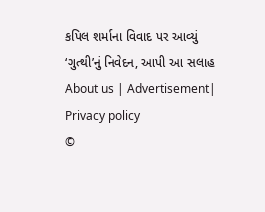કપિલ શર્માના વિવાદ પર આવ્યું ‘ગુત્થી’નું નિવેદન, આપી આ સલાહ
About us | Advertisement| Privacy policy
©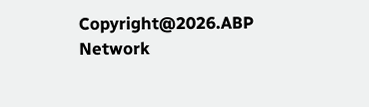Copyright@2026.ABP Network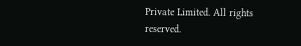Private Limited. All rights reserved.